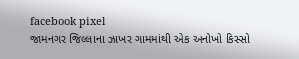facebook pixel
જામનગર જિલ્લાના ઝાખર ગામમાંથી એક અનોખો કિસ્સો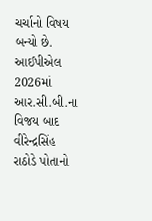ચર્ચાનો વિષય બન્યો છે. આઈપીએલ 2026માં આર.સી.બી.ના વિજય બાદ વીરેન્દ્રસિંહ રાઠોડે પોતાનો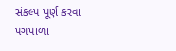સંકલ્પ પૂર્ણ કરવા પગપાળા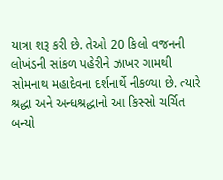યાત્રા શરૂ કરી છે. તેઓ 20 કિલો વજનની લોખંડની સાંકળ પહેરીને ઝાખર ગામથી સોમનાથ મહાદેવના દર્શનાર્થે નીકળ્યા છે. ત્યારે શ્રદ્ધા અને અન્ધશ્રદ્ધાનો આ કિસ્સો ચર્ચિત બન્યો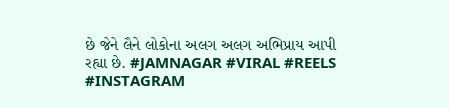છે જેને લૈને લોકોના અલગ અલગ અભિપ્રાય આપી રહ્યા છે. #JAMNAGAR #VIRAL #REELS #INSTAGRAM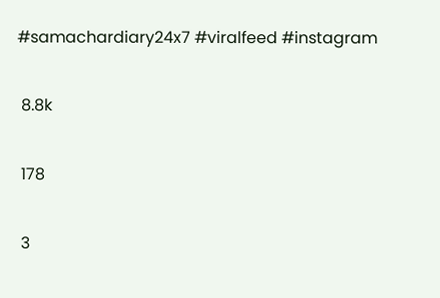#samachardiary24x7 #viralfeed #instagram

 8.8k

 178

 3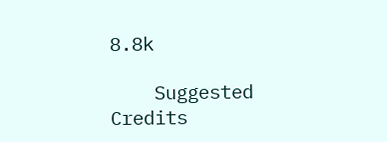8.8k

    Suggested Credits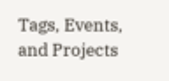Tags, Events, and Projects